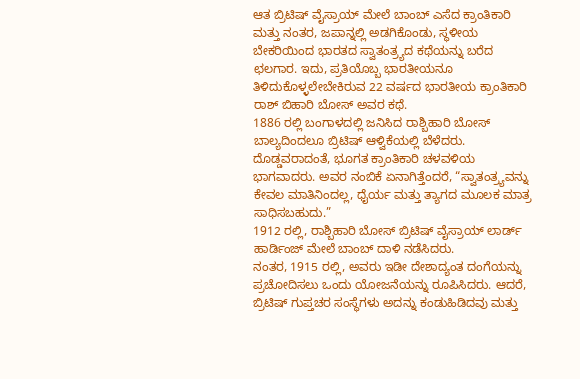ಆತ ಬ್ರಿಟಿಷ್ ವೈಸ್ರಾಯ್ ಮೇಲೆ ಬಾಂಬ್ ಎಸೆದ ಕ್ರಾಂತಿಕಾರಿ ಮತ್ತು ನಂತರ, ಜಪಾನ್ನಲ್ಲಿ ಅಡಗಿಕೊಂಡು, ಸ್ಥಳೀಯ ಬೇಕರಿಯಿಂದ ಭಾರತದ ಸ್ವಾತಂತ್ರ್ಯದ ಕಥೆಯನ್ನು ಬರೆದ ಛಲಗಾರ. ಇದು, ಪ್ರತಿಯೊಬ್ಬ ಭಾರತೀಯನೂ ತಿಳಿದುಕೊಳ್ಳಲೇಬೇಕಿರುವ 22 ವರ್ಷದ ಭಾರತೀಯ ಕ್ರಾಂತಿಕಾರಿ ರಾಶ್ ಬಿಹಾರಿ ಬೋಸ್ ಅವರ ಕಥೆ.
1886 ರಲ್ಲಿ ಬಂಗಾಳದಲ್ಲಿ ಜನಿಸಿದ ರಾಶ್ಬಿಹಾರಿ ಬೋಸ್ ಬಾಲ್ಯದಿಂದಲೂ ಬ್ರಿಟಿಷ್ ಆಳ್ವಿಕೆಯಲ್ಲಿ ಬೆಳೆದರು. ದೊಡ್ಡವರಾದಂತೆ, ಭೂಗತ ಕ್ರಾಂತಿಕಾರಿ ಚಳವಳಿಯ ಭಾಗವಾದರು. ಅವರ ನಂಬಿಕೆ ಏನಾಗಿತ್ತೆಂದರೆ, “ಸ್ವಾತಂತ್ರ್ಯವನ್ನು ಕೇವಲ ಮಾತಿನಿಂದಲ್ಲ, ಧೈರ್ಯ ಮತ್ತು ತ್ಯಾಗದ ಮೂಲಕ ಮಾತ್ರ ಸಾಧಿಸಬಹುದು.”
1912 ರಲ್ಲಿ, ರಾಶ್ಬಿಹಾರಿ ಬೋಸ್ ಬ್ರಿಟಿಷ್ ವೈಸ್ರಾಯ್ ಲಾರ್ಡ್ ಹಾರ್ಡಿಂಜ್ ಮೇಲೆ ಬಾಂಬ್ ದಾಳಿ ನಡೆಸಿದರು.
ನಂತರ, 1915 ರಲ್ಲಿ, ಅವರು ಇಡೀ ದೇಶಾದ್ಯಂತ ದಂಗೆಯನ್ನು ಪ್ರಚೋದಿಸಲು ಒಂದು ಯೋಜನೆಯನ್ನು ರೂಪಿಸಿದರು. ಆದರೆ, ಬ್ರಿಟಿಷ್ ಗುಪ್ತಚರ ಸಂಸ್ಥೆಗಳು ಅದನ್ನು ಕಂಡುಹಿಡಿದವು ಮತ್ತು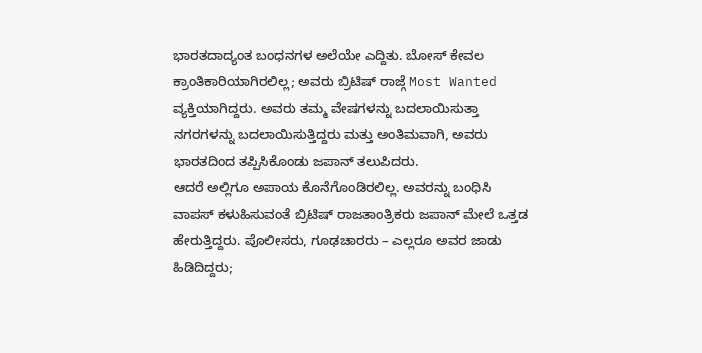ಭಾರತದಾದ್ಯಂತ ಬಂಧನಗಳ ಅಲೆಯೇ ಎದ್ದಿತು. ಬೋಸ್ ಕೇವಲ ಕ್ರಾಂತಿಕಾರಿಯಾಗಿರಲಿಲ್ಲ; ಅವರು ಬ್ರಿಟಿಷ್ ರಾಜ್ಗೆ Most Wanted ವ್ಯಕ್ತಿಯಾಗಿದ್ದರು. ಅವರು ತಮ್ಮ ವೇಷಗಳನ್ನು ಬದಲಾಯಿಸುತ್ತಾ ನಗರಗಳನ್ನು ಬದಲಾಯಿಸುತ್ತಿದ್ದರು ಮತ್ತು ಅಂತಿಮವಾಗಿ, ಅವರು ಭಾರತದಿಂದ ತಪ್ಪಿಸಿಕೊಂಡು ಜಪಾನ್ ತಲುಪಿದರು.
ಆದರೆ ಅಲ್ಲಿಗೂ ಅಪಾಯ ಕೊನೆಗೊಂಡಿರಲಿಲ್ಲ. ಅವರನ್ನು ಬಂಧಿಸಿ ವಾಪಸ್ ಕಳುಹಿಸುವಂತೆ ಬ್ರಿಟಿಷ್ ರಾಜತಾಂತ್ರಿಕರು ಜಪಾನ್ ಮೇಲೆ ಒತ್ತಡ ಹೇರುತ್ತಿದ್ದರು. ಪೊಲೀಸರು, ಗೂಢಚಾರರು – ಎಲ್ಲರೂ ಅವರ ಜಾಡು ಹಿಡಿದಿದ್ದರು;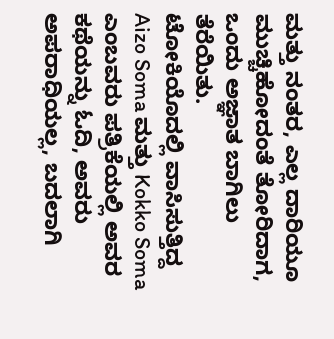ಮತ್ತು ನಂತರ, ಎಲ್ಲ ದಾರಿಯೂ ಮುಚ್ಚಿಹೋದಂತೆ ತೋರಿದಾಗ, ಒಂದು ಅಜ್ಞಾತ ಬಾಗಿಲು ತೆರೆಯಿತು.
ಟೋಕಿಯೊದಲ್ಲಿ ವಾಸಿಸುತ್ತಿದ್ದ Aizo Soma ಮತ್ತು Kokko Soma ಎಂಬವರು ಪತ್ರಿಕೆಯಲ್ಲಿ ಅವರ ಕಥೆಯನ್ನು ಓದಿ, ಅವರು ಅಪರಾಧಿಯಲ್ಲ, ಬದಲಾಗಿ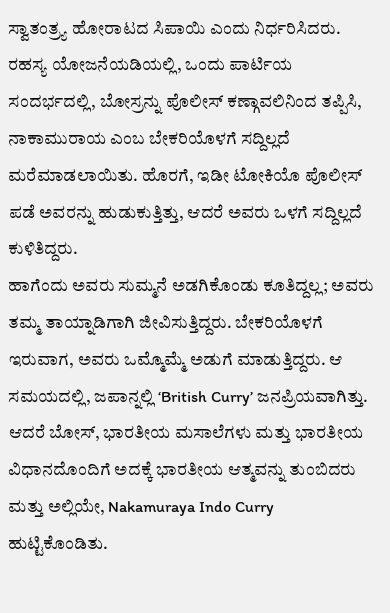ಸ್ವಾತಂತ್ರ್ಯ ಹೋರಾಟದ ಸಿಪಾಯಿ ಎಂದು ನಿರ್ಧರಿಸಿದರು. ರಹಸ್ಯ ಯೋಜನೆಯಡಿಯಲ್ಲಿ, ಒಂದು ಪಾರ್ಟಿಯ ಸಂದರ್ಭದಲ್ಲಿ, ಬೋಸ್ರನ್ನು ಪೊಲೀಸ್ ಕಣ್ಗಾವಲಿನಿಂದ ತಪ್ಪಿಸಿ, ನಾಕಾಮುರಾಯ ಎಂಬ ಬೇಕರಿಯೊಳಗೆ ಸದ್ದಿಲ್ಲದೆ ಮರೆಮಾಡಲಾಯಿತು. ಹೊರಗೆ, ಇಡೀ ಟೋಕಿಯೊ ಪೊಲೀಸ್ ಪಡೆ ಅವರನ್ನು ಹುಡುಕುತ್ತಿತ್ತು, ಆದರೆ ಅವರು ಒಳಗೆ ಸದ್ದಿಲ್ಲದೆ ಕುಳಿತಿದ್ದರು.
ಹಾಗೆಂದು ಅವರು ಸುಮ್ಮನೆ ಅಡಗಿಕೊಂಡು ಕೂತಿದ್ದಲ್ಲ; ಅವರು ತಮ್ಮ ತಾಯ್ನಾಡಿಗಾಗಿ ಜೀವಿಸುತ್ತಿದ್ದರು. ಬೇಕರಿಯೊಳಗೆ ಇರುವಾಗ, ಅವರು ಒಮ್ಮೊಮ್ಮೆ ಅಡುಗೆ ಮಾಡುತ್ತಿದ್ದರು. ಆ ಸಮಯದಲ್ಲಿ, ಜಪಾನ್ನಲ್ಲಿ ‘British Curry’ ಜನಪ್ರಿಯವಾಗಿತ್ತು. ಆದರೆ ಬೋಸ್, ಭಾರತೀಯ ಮಸಾಲೆಗಳು ಮತ್ತು ಭಾರತೀಯ ವಿಧಾನದೊಂದಿಗೆ ಅದಕ್ಕೆ ಭಾರತೀಯ ಆತ್ಮವನ್ನು ತುಂಬಿದರು ಮತ್ತು ಅಲ್ಲಿಯೇ, Nakamuraya Indo Curry ಹುಟ್ಟಿಕೊಂಡಿತು.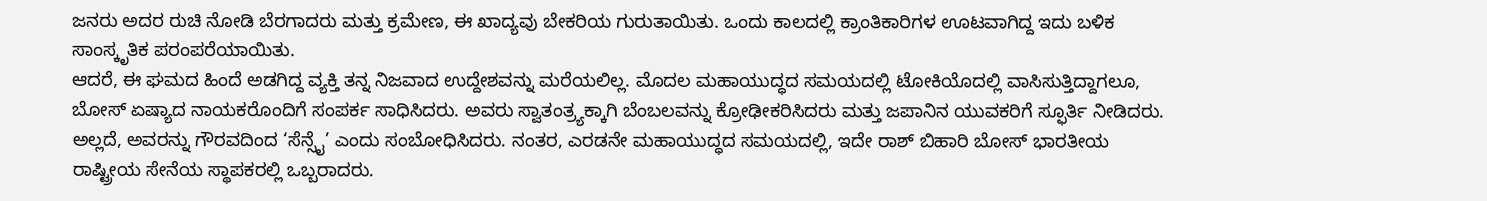ಜನರು ಅದರ ರುಚಿ ನೋಡಿ ಬೆರಗಾದರು ಮತ್ತು ಕ್ರಮೇಣ, ಈ ಖಾದ್ಯವು ಬೇಕರಿಯ ಗುರುತಾಯಿತು. ಒಂದು ಕಾಲದಲ್ಲಿ ಕ್ರಾಂತಿಕಾರಿಗಳ ಊಟವಾಗಿದ್ದ ಇದು ಬಳಿಕ ಸಾಂಸ್ಕೃತಿಕ ಪರಂಪರೆಯಾಯಿತು.
ಆದರೆ, ಈ ಘಮದ ಹಿಂದೆ ಅಡಗಿದ್ದ ವ್ಯಕ್ತಿ ತನ್ನ ನಿಜವಾದ ಉದ್ದೇಶವನ್ನು ಮರೆಯಲಿಲ್ಲ. ಮೊದಲ ಮಹಾಯುದ್ಧದ ಸಮಯದಲ್ಲಿ ಟೋಕಿಯೊದಲ್ಲಿ ವಾಸಿಸುತ್ತಿದ್ದಾಗಲೂ, ಬೋಸ್ ಏಷ್ಯಾದ ನಾಯಕರೊಂದಿಗೆ ಸಂಪರ್ಕ ಸಾಧಿಸಿದರು. ಅವರು ಸ್ವಾತಂತ್ರ್ಯಕ್ಕಾಗಿ ಬೆಂಬಲವನ್ನು ಕ್ರೋಢೀಕರಿಸಿದರು ಮತ್ತು ಜಪಾನಿನ ಯುವಕರಿಗೆ ಸ್ಫೂರ್ತಿ ನೀಡಿದರು. ಅಲ್ಲದೆ, ಅವರನ್ನು ಗೌರವದಿಂದ ‘ಸೆನ್ಸೈ’ ಎಂದು ಸಂಬೋಧಿಸಿದರು. ನಂತರ, ಎರಡನೇ ಮಹಾಯುದ್ಧದ ಸಮಯದಲ್ಲಿ, ಇದೇ ರಾಶ್ ಬಿಹಾರಿ ಬೋಸ್ ಭಾರತೀಯ ರಾಷ್ಟ್ರೀಯ ಸೇನೆಯ ಸ್ಥಾಪಕರಲ್ಲಿ ಒಬ್ಬರಾದರು.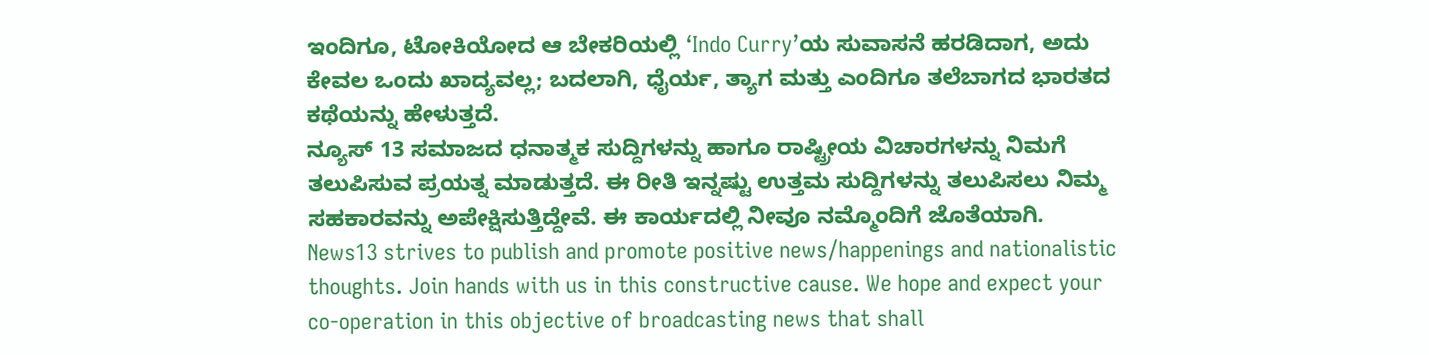ಇಂದಿಗೂ, ಟೋಕಿಯೋದ ಆ ಬೇಕರಿಯಲ್ಲಿ ‘Indo Curry’ಯ ಸುವಾಸನೆ ಹರಡಿದಾಗ, ಅದು ಕೇವಲ ಒಂದು ಖಾದ್ಯವಲ್ಲ; ಬದಲಾಗಿ, ಧೈರ್ಯ, ತ್ಯಾಗ ಮತ್ತು ಎಂದಿಗೂ ತಲೆಬಾಗದ ಭಾರತದ ಕಥೆಯನ್ನು ಹೇಳುತ್ತದೆ.
ನ್ಯೂಸ್ 13 ಸಮಾಜದ ಧನಾತ್ಮಕ ಸುದ್ದಿಗಳನ್ನು ಹಾಗೂ ರಾಷ್ಟ್ರೀಯ ವಿಚಾರಗಳನ್ನು ನಿಮಗೆ ತಲುಪಿಸುವ ಪ್ರಯತ್ನ ಮಾಡುತ್ತದೆ. ಈ ರೀತಿ ಇನ್ನಷ್ಟು ಉತ್ತಮ ಸುದ್ದಿಗಳನ್ನು ತಲುಪಿಸಲು ನಿಮ್ಮ ಸಹಕಾರವನ್ನು ಅಪೇಕ್ಷಿಸುತ್ತಿದ್ದೇವೆ. ಈ ಕಾರ್ಯದಲ್ಲಿ ನೀವೂ ನಮ್ಮೊಂದಿಗೆ ಜೊತೆಯಾಗಿ.
News13 strives to publish and promote positive news/happenings and nationalistic thoughts. Join hands with us in this constructive cause. We hope and expect your co-operation in this objective of broadcasting news that shall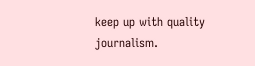keep up with quality journalism.